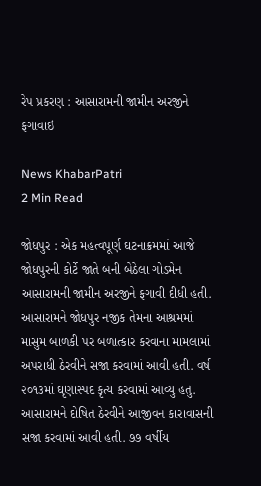રેપ પ્રકરણ : આસારામની જામીન અરજીને ફગાવાઇ

News KhabarPatri
2 Min Read

જોધપુર : એક મહત્વપૂર્ણ ઘટનાક્રમમાં આજે જોધપુરની કોર્ટે જાતે બની બેઠેલા ગોડમેન આસારામની જામીન અરજીને ફગાવી દીધી હતી. આસારામને જોધપુર નજીક તેમના આશ્રમમાં માસુમ બાળકી પર બળાત્કાર કરવાના મામલામાં અપરાધી ઠેરવીને સજા કરવામાં આવી હતી. વર્ષ ૨૦૧૩માં ઘૃણાસ્પદ કૃત્ય કરવામાં આવ્યુ હતુ. આસારામને દોષિત ઠેરવીને આજીવન કારાવાસની સજા કરવામાં આવી હતી. ૭૭ વર્ષીય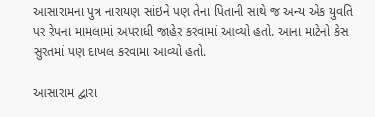આસારામના પુત્ર નારાયણ સાંઇને પણ તેના પિતાની સાથે જ અન્ય એક યુવતિ પર રેપના મામલામાં અપરાધી જાહેર કરવામાં આવ્યો હતો. આના માટેનો કેસ સુરતમાં પણ દાખલ કરવામા આવ્યો હતો.

આસારામ દ્વારા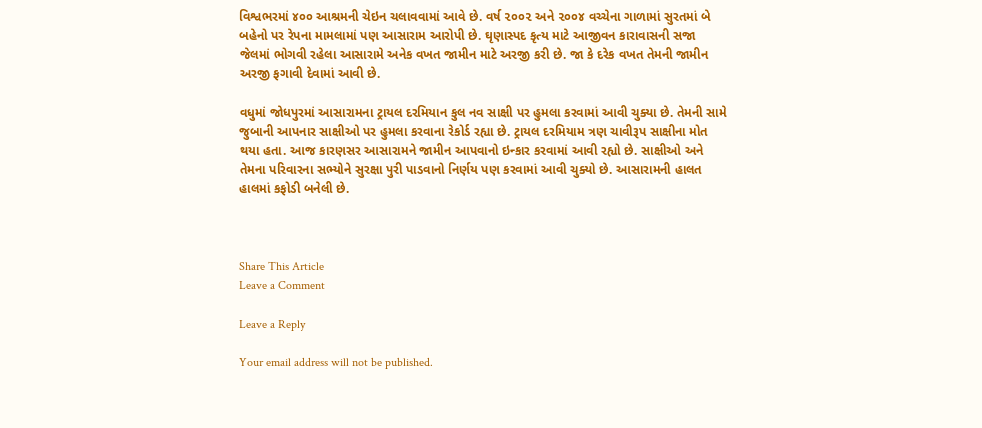વિશ્વભરમાં ૪૦૦ આશ્રમની ચેઇન ચલાવવામાં આવે છે. વર્ષ ૨૦૦૨ અને ૨૦૦૪ વચ્ચેના ગાળામાં સુરતમાં બે બહેનો પર રેપના મામલામાં પણ આસારામ આરોપી છે. ઘૃણાસ્પદ કૃત્ય માટે આજીવન કારાવાસની સજા જેલમાં ભોગવી રહેલા આસારામે અનેક વખત જામીન માટે અરજી કરી છે. જા કે દરેક વખત તેમની જામીન અરજી ફગાવી દેવામાં આવી છે.

વધુમાં જોધપુરમાં આસારામના ટ્રાયલ દરમિયાન કુલ નવ સાક્ષી પર હુમલા કરવામાં આવી ચુક્યા છે. તેમની સામે જુબાની આપનાર સાક્ષીઓ પર હુમલા કરવાના રેકોર્ડ રહ્યા છે. ટ્રાયલ દરમિયામ ત્રણ ચાવીરૂપ સાક્ષીના મોત થયા હતા. આજ કારણસર આસારામને જામીન આપવાનો ઇન્કાર કરવામાં આવી રહ્યો છે. સાક્ષીઓ અને તેમના પરિવારના સભ્યોને સુરક્ષા પુરી પાડવાનો નિર્ણય પણ કરવામાં આવી ચુક્યો છે. આસારામની હાલત હાલમાં કફોડી બનેલી છે.



Share This Article
Leave a Comment

Leave a Reply

Your email address will not be published.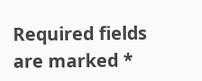Required fields are marked *